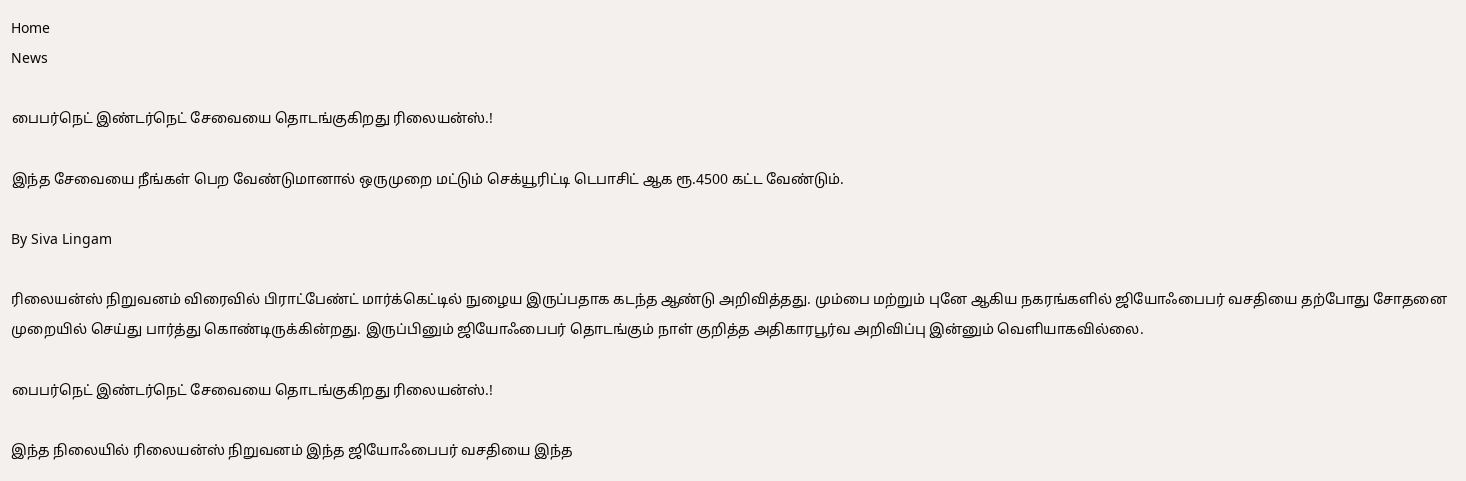Home
News

பைபர்நெட் இண்டர்நெட் சேவையை தொடங்குகிறது ரிலையன்ஸ்.!

இந்த சேவையை நீங்கள் பெற வேண்டுமானால் ஒருமுறை மட்டும் செக்யூரிட்டி டெபாசிட் ஆக ரூ.4500 கட்ட வேண்டும்.

By Siva Lingam

ரிலையன்ஸ் நிறுவனம் விரைவில் பிராட்பேண்ட் மார்க்கெட்டில் நுழைய இருப்பதாக கடந்த ஆண்டு அறிவித்தது. மும்பை மற்றும் புனே ஆகிய நகரங்களில் ஜியோஃபைபர் வசதியை தற்போது சோதனை முறையில் செய்து பார்த்து கொண்டிருக்கின்றது. இருப்பினும் ஜியோஃபைபர் தொடங்கும் நாள் குறித்த அதிகாரபூர்வ அறிவிப்பு இன்னும் வெளியாகவில்லை.

பைபர்நெட் இண்டர்நெட் சேவையை தொடங்குகிறது ரிலையன்ஸ்.!

இந்த நிலையில் ரிலையன்ஸ் நிறுவனம் இந்த ஜியோஃபைபர் வசதியை இந்த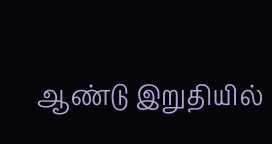ஆண்டு இறுதியில்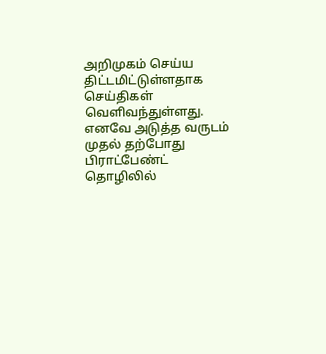அறிமுகம் செய்ய திட்டமிட்டுள்ளதாக செய்திகள் வெளிவந்துள்ளது. எனவே அடுத்த வருடம் முதல் தற்போது பிராட்பேண்ட் தொழிலில்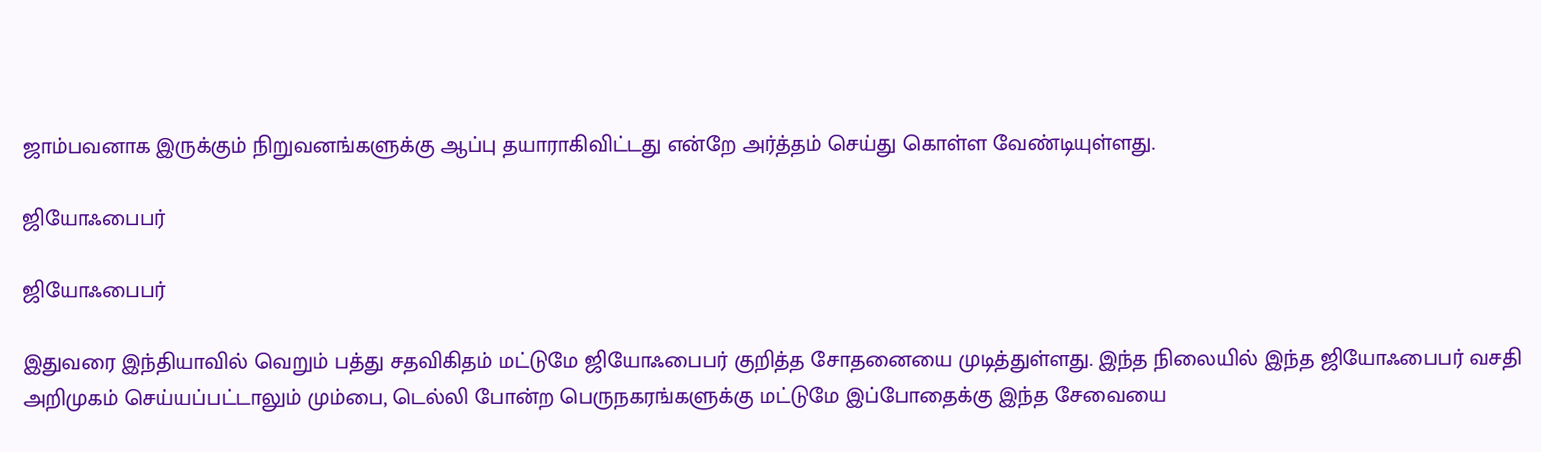ஜாம்பவனாக இருக்கும் நிறுவனங்களுக்கு ஆப்பு தயாராகிவிட்டது என்றே அர்த்தம் செய்து கொள்ள வேண்டியுள்ளது.

ஜியோஃபைபர்

ஜியோஃபைபர்

இதுவரை இந்தியாவில் வெறும் பத்து சதவிகிதம் மட்டுமே ஜியோஃபைபர் குறித்த சோதனையை முடித்துள்ளது. இந்த நிலையில் இந்த ஜியோஃபைபர் வசதி அறிமுகம் செய்யப்பட்டாலும் மும்பை, டெல்லி போன்ற பெருநகரங்களுக்கு மட்டுமே இப்போதைக்கு இந்த சேவையை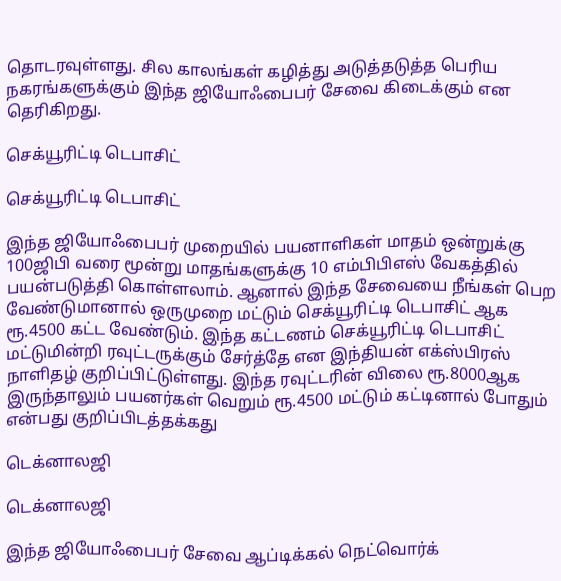தொடரவுள்ளது. சில காலங்கள் கழித்து அடுத்தடுத்த பெரிய நகரங்களுக்கும் இந்த ஜியோஃபைபர் சேவை கிடைக்கும் என தெரிகிறது.

செக்யூரிட்டி டெபாசிட்

செக்யூரிட்டி டெபாசிட்

இந்த ஜியோஃபைபர் முறையில் பயனாளிகள் மாதம் ஒன்றுக்கு 100ஜிபி வரை மூன்று மாதங்களுக்கு 10 எம்பிபிஎஸ் வேகத்தில் பயன்படுத்தி கொள்ளலாம். ஆனால் இந்த சேவையை நீங்கள் பெற வேண்டுமானால் ஒருமுறை மட்டும் செக்யூரிட்டி டெபாசிட் ஆக ரூ.4500 கட்ட வேண்டும். இந்த கட்டணம் செக்யூரிட்டி டெபாசிட் மட்டுமின்றி ரவுட்டருக்கும் சேர்த்தே என இந்தியன் எக்ஸ்பிரஸ் நாளிதழ் குறிப்பிட்டுள்ளது. இந்த ரவுட்டரின் விலை ரூ.8000ஆக இருந்தாலும் பயனர்கள் வெறும் ரூ.4500 மட்டும் கட்டினால் போதும் என்பது குறிப்பிடத்தக்கது

டெக்னாலஜி

டெக்னாலஜி

இந்த ஜியோஃபைபர் சேவை ஆப்டிக்கல் நெட்வொர்க்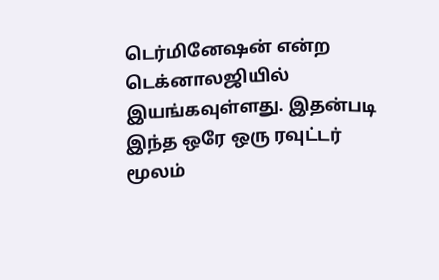டெர்மினேஷன் என்ற டெக்னாலஜியில் இயங்கவுள்ளது. இதன்படி இந்த ஒரே ஒரு ரவுட்டர் மூலம்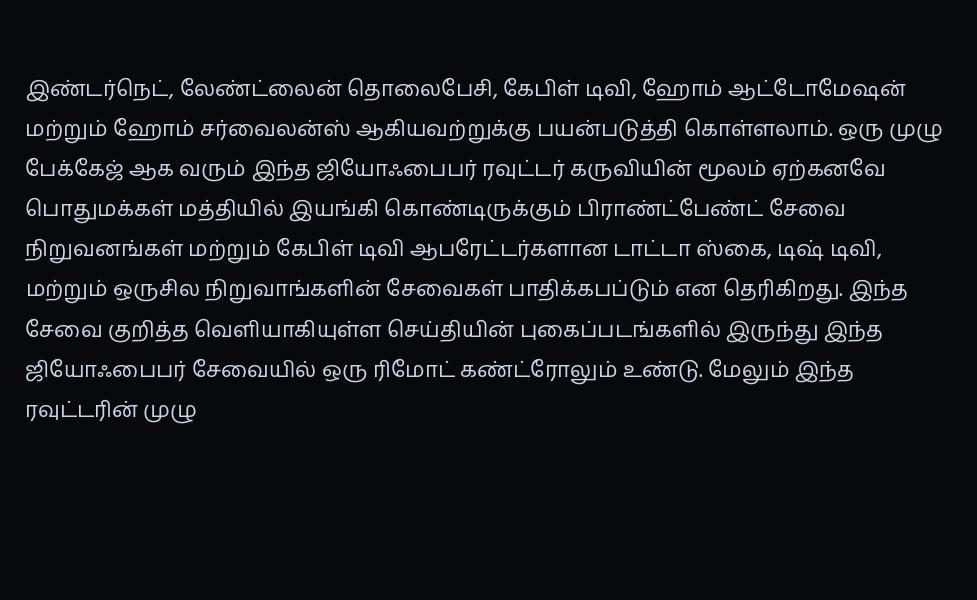இண்டர்நெட், லேண்ட்லைன் தொலைபேசி, கேபிள் டிவி, ஹோம் ஆட்டோமேஷன் மற்றும் ஹோம் சர்வைலன்ஸ் ஆகியவற்றுக்கு பயன்படுத்தி கொள்ளலாம். ஒரு முழு பேக்கேஜ் ஆக வரும் இந்த ஜியோஃபைபர் ரவுட்டர் கருவியின் மூலம் ஏற்கனவே பொதுமக்கள் மத்தியில் இயங்கி கொண்டிருக்கும் பிராண்ட்பேண்ட் சேவை நிறுவனங்கள் மற்றும் கேபிள் டிவி ஆபரேட்டர்களான டாட்டா ஸ்கை, டிஷ் டிவி, மற்றும் ஒருசில நிறுவாங்களின் சேவைகள் பாதிக்கபப்டும் என தெரிகிறது. இந்த சேவை குறித்த வெளியாகியுள்ள செய்தியின் புகைப்படங்களில் இருந்து இந்த ஜியோஃபைபர் சேவையில் ஒரு ரிமோட் கண்ட்ரோலும் உண்டு. மேலும் இந்த ரவுட்டரின் முழு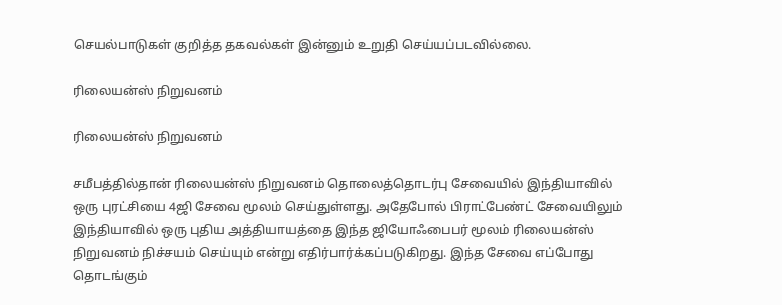செயல்பாடுகள் குறித்த தகவல்கள் இன்னும் உறுதி செய்யப்படவில்லை.

ரிலையன்ஸ் நிறுவனம்

ரிலையன்ஸ் நிறுவனம்

சமீபத்தில்தான் ரிலையன்ஸ் நிறுவனம் தொலைத்தொடர்பு சேவையில் இந்தியாவில் ஒரு புரட்சியை 4ஜி சேவை மூலம் செய்துள்ளது. அதேபோல் பிராட்பேண்ட் சேவையிலும் இந்தியாவில் ஒரு புதிய அத்தியாயத்தை இந்த ஜியோஃபைபர் மூலம் ரிலையன்ஸ் நிறுவனம் நிச்சயம் செய்யும் என்று எதிர்பார்க்கப்படுகிறது. இந்த சேவை எப்போது தொடங்கும்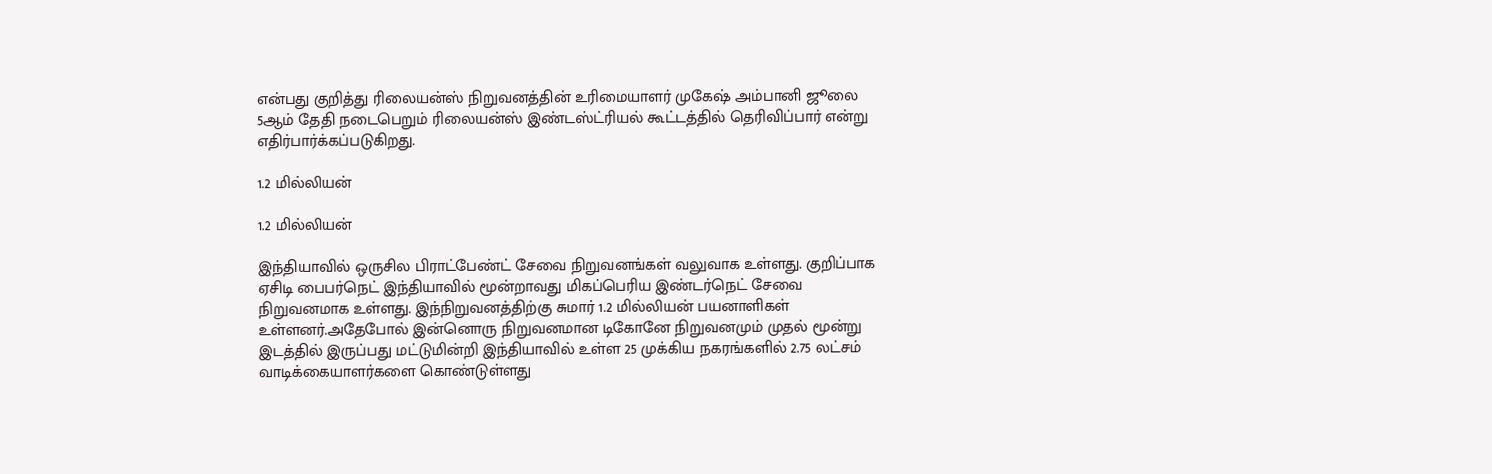என்பது குறித்து ரிலையன்ஸ் நிறுவனத்தின் உரிமையாளர் முகேஷ் அம்பானி ஜூலை 5ஆம் தேதி நடைபெறும் ரிலையன்ஸ் இண்டஸ்ட்ரியல் கூட்டத்தில் தெரிவிப்பார் என்று எதிர்பார்க்கப்படுகிறது.

1.2 மில்லியன்

1.2 மில்லியன்

இந்தியாவில் ஒருசில பிராட்பேண்ட் சேவை நிறுவனங்கள் வலுவாக உள்ளது. குறிப்பாக ஏசிடி பைபர்நெட் இந்தியாவில் மூன்றாவது மிகப்பெரிய இண்டர்நெட் சேவை நிறுவனமாக உள்ளது. இந்நிறுவனத்திற்கு சுமார் 1.2 மில்லியன் பயனாளிகள் உள்ளனர்.அதேபோல் இன்னொரு நிறுவனமான டிகோனே நிறுவனமும் முதல் மூன்று இடத்தில் இருப்பது மட்டுமின்றி இந்தியாவில் உள்ள 25 முக்கிய நகரங்களில் 2.75 லட்சம் வாடிக்கையாளர்களை கொண்டுள்ளது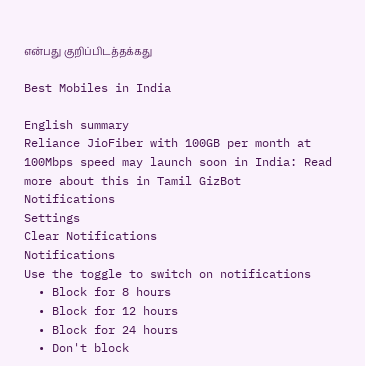என்பது குறிப்பிடத்தக்கது

Best Mobiles in India

English summary
Reliance JioFiber with 100GB per month at 100Mbps speed may launch soon in India: Read more about this in Tamil GizBot
Notifications
Settings
Clear Notifications
Notifications
Use the toggle to switch on notifications
  • Block for 8 hours
  • Block for 12 hours
  • Block for 24 hours
  • Don't block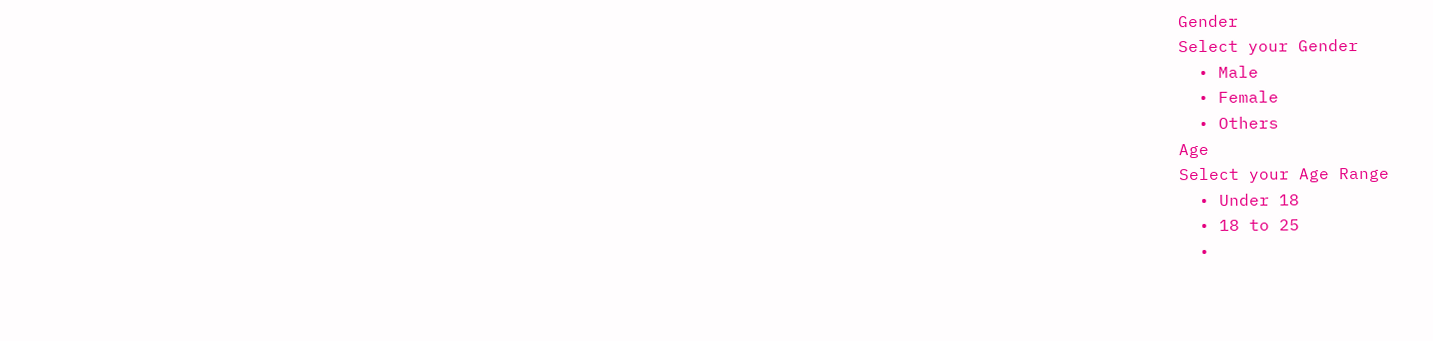Gender
Select your Gender
  • Male
  • Female
  • Others
Age
Select your Age Range
  • Under 18
  • 18 to 25
  •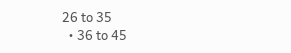26 to 35
  • 36 to 45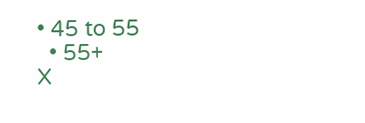• 45 to 55
  • 55+
X